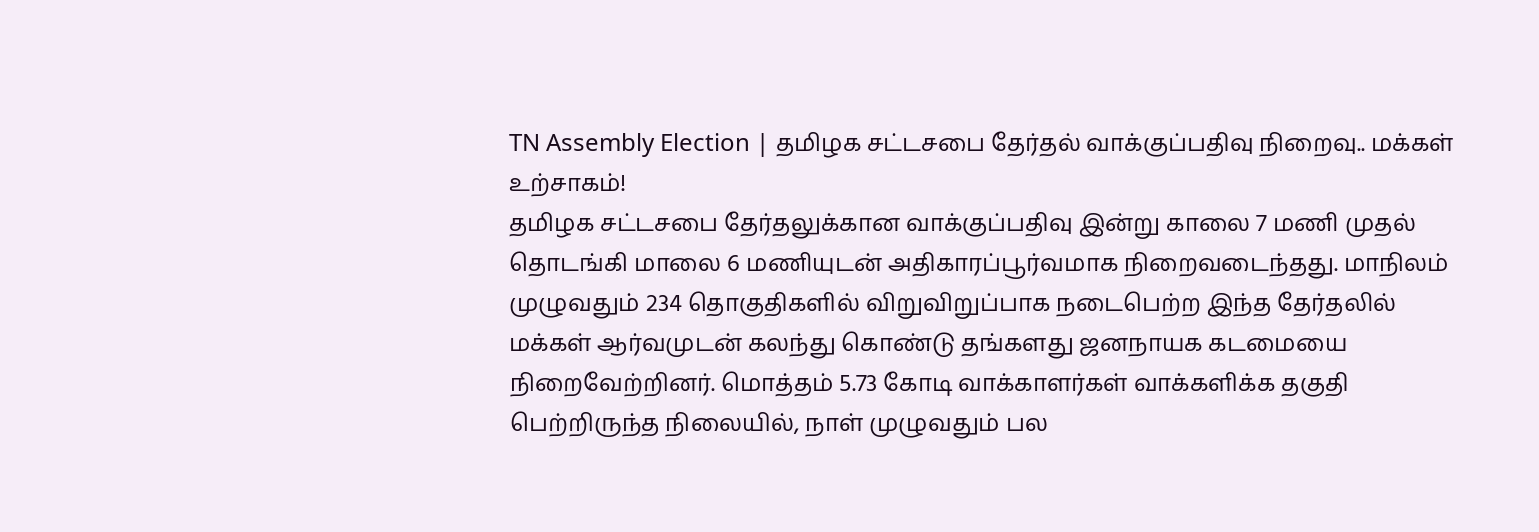TN Assembly Election | தமிழக சட்டசபை தேர்தல் வாக்குப்பதிவு நிறைவு.. மக்கள் உற்சாகம்!
தமிழக சட்டசபை தேர்தலுக்கான வாக்குப்பதிவு இன்று காலை 7 மணி முதல் தொடங்கி மாலை 6 மணியுடன் அதிகாரப்பூர்வமாக நிறைவடைந்தது. மாநிலம் முழுவதும் 234 தொகுதிகளில் விறுவிறுப்பாக நடைபெற்ற இந்த தேர்தலில் மக்கள் ஆர்வமுடன் கலந்து கொண்டு தங்களது ஜனநாயக கடமையை நிறைவேற்றினர். மொத்தம் 5.73 கோடி வாக்காளர்கள் வாக்களிக்க தகுதி பெற்றிருந்த நிலையில், நாள் முழுவதும் பல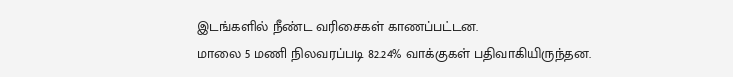இடங்களில் நீண்ட வரிசைகள் காணப்பட்டன.
மாலை 5 மணி நிலவரப்படி 82.24% வாக்குகள் பதிவாகியிருந்தன.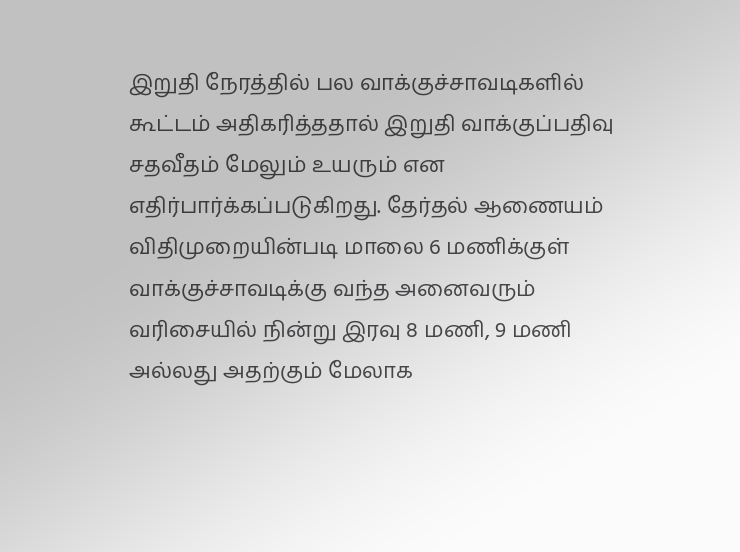இறுதி நேரத்தில் பல வாக்குச்சாவடிகளில் கூட்டம் அதிகரித்ததால் இறுதி வாக்குப்பதிவு சதவீதம் மேலும் உயரும் என எதிர்பார்க்கப்படுகிறது. தேர்தல் ஆணையம் விதிமுறையின்படி மாலை 6 மணிக்குள் வாக்குச்சாவடிக்கு வந்த அனைவரும் வரிசையில் நின்று இரவு 8 மணி, 9 மணி அல்லது அதற்கும் மேலாக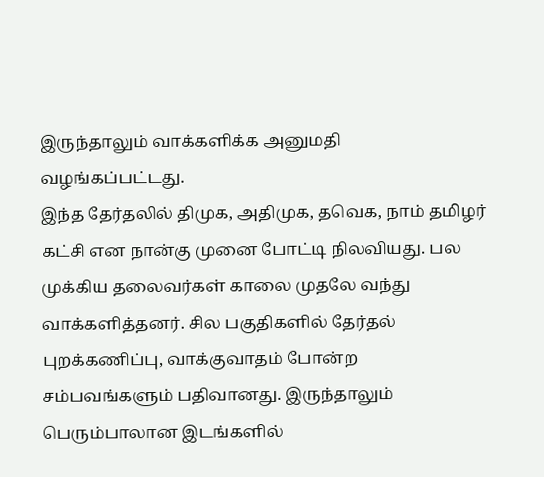இருந்தாலும் வாக்களிக்க அனுமதி வழங்கப்பட்டது.
இந்த தேர்தலில் திமுக, அதிமுக, தவெக, நாம் தமிழர் கட்சி என நான்கு முனை போட்டி நிலவியது. பல முக்கிய தலைவர்கள் காலை முதலே வந்து வாக்களித்தனர். சில பகுதிகளில் தேர்தல் புறக்கணிப்பு, வாக்குவாதம் போன்ற சம்பவங்களும் பதிவானது. இருந்தாலும் பெரும்பாலான இடங்களில்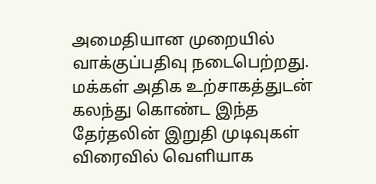அமைதியான முறையில் வாக்குப்பதிவு நடைபெற்றது.
மக்கள் அதிக உற்சாகத்துடன் கலந்து கொண்ட இந்த தேர்தலின் இறுதி முடிவுகள் விரைவில் வெளியாக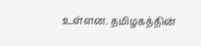உள்ளன. தமிழகத்தின்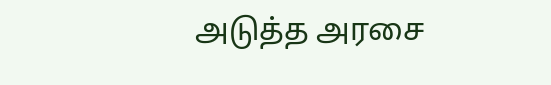அடுத்த அரசை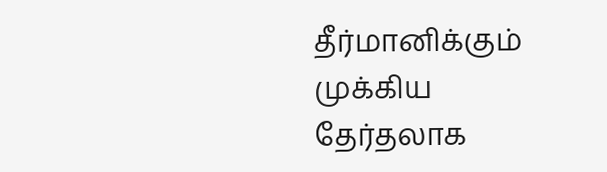தீர்மானிக்கும் முக்கிய தேர்தலாக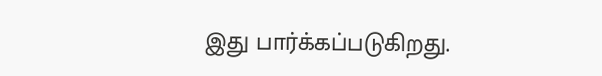இது பார்க்கப்படுகிறது.